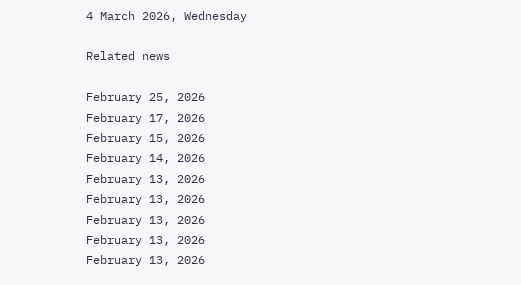4 March 2026, Wednesday

Related news

February 25, 2026
February 17, 2026
February 15, 2026
February 14, 2026
February 13, 2026
February 13, 2026
February 13, 2026
February 13, 2026
February 13, 2026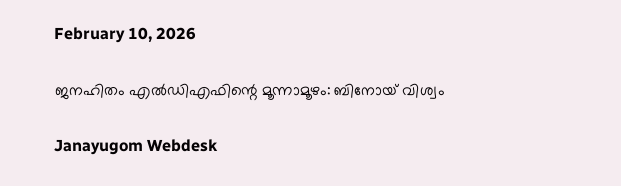February 10, 2026

ജനഹിതം എല്‍ഡിഎഫിന്റെ മൂന്നാമൂഴം: ബിനോയ് വിശ്വം

Janayugom Webdesk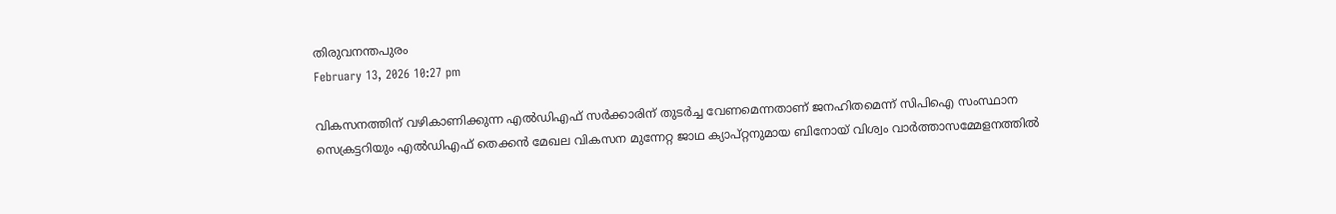തിരുവനന്തപുരം
February 13, 2026 10:27 pm

വികസനത്തിന് വഴികാണിക്കുന്ന എല്‍ഡിഎഫ് സര്‍ക്കാരിന് തുടര്‍ച്ച വേണമെന്നതാണ് ജനഹിതമെന്ന് സിപിഐ സംസ്ഥാന സെക്രട്ടറിയും എല്‍ഡിഎഫ് തെക്കന്‍ മേഖല വികസന മുന്നേറ്റ ജാഥ ക്യാപ്റ്റനുമായ ബിനോയ് വിശ്വം വാര്‍ത്താസമ്മേളനത്തില്‍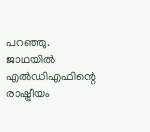പറഞ്ഞു. ജാഥയില്‍ എല്‍ഡിഎഫിന്റെ രാഷ്ട്രീയം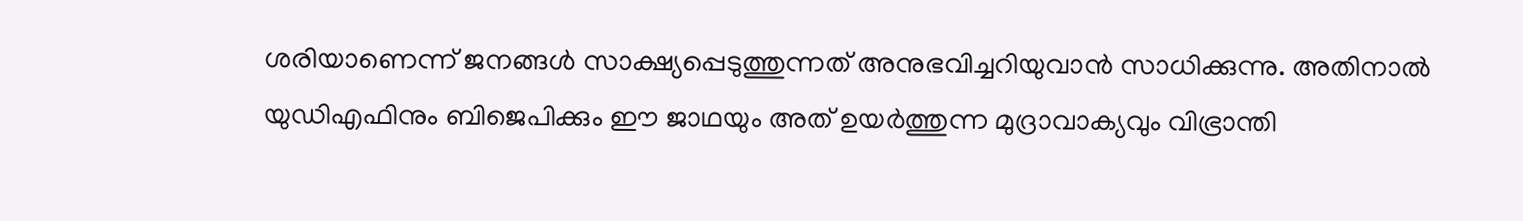ശരിയാണെന്ന് ജനങ്ങള്‍ സാക്ഷ്യപ്പെടുത്തുന്നത് അനുഭവിച്ചറിയുവാന്‍ സാധിക്കുന്നു. അതിനാല്‍ യുഡിഎഫിനും ബിജെപിക്കും ഈ ജാഥയും അത് ഉയര്‍ത്തുന്ന മുദ്രാവാക്യവും വിഭ്രാന്തി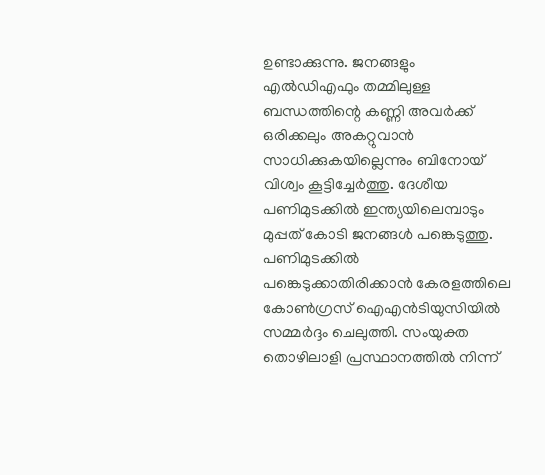ഉണ്ടാക്കുന്നു. ജനങ്ങളും എല്‍ഡിഎഫും തമ്മിലുള്ള ബന്ധത്തിന്റെ കണ്ണി അവര്‍ക്ക് ഒരിക്കലും അകറ്റുവാന്‍ സാധിക്കുകയില്ലെന്നും ബിനോയ് വിശ്വം കൂട്ടിച്ചേര്‍ത്തു. ദേശീയ പണിമുടക്കില്‍ ഇന്ത്യയിലെമ്പാടും മുപ്പത് കോടി ജനങ്ങള്‍ പങ്കെടുത്തു. പണിമുടക്കില്‍ പങ്കെടുക്കാതിരിക്കാന്‍ കേരളത്തിലെ കോണ്‍ഗ്രസ് ഐഎന്‍ടിയുസിയില്‍ സമ്മര്‍ദ്ദം ചെലുത്തി. സംയുക്ത തൊഴിലാളി പ്രസ്ഥാനത്തില്‍ നിന്ന്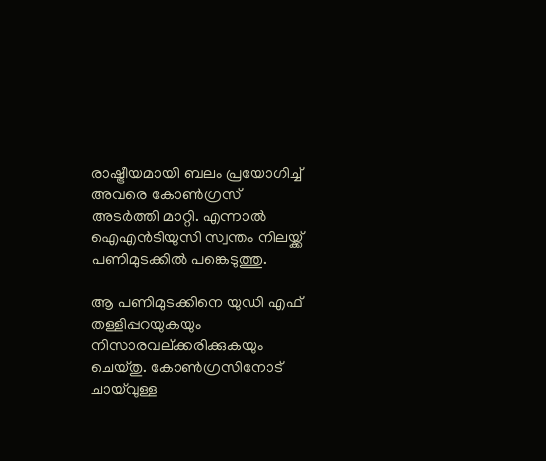രാഷ്ട്രീയമായി ബലം പ്രയോഗിച്ച് അവരെ കോണ്‍ഗ്രസ് അടര്‍ത്തി മാറ്റി. എന്നാല്‍ ഐഎന്‍ടിയുസി സ്വന്തം നിലയ്ക്ക് പണിമുടക്കില്‍ പങ്കെടുത്തു.

ആ പണിമുടക്കിനെ യുഡി എഫ് തള്ളിപ്പറയുകയും നിസാരവല്ക്കരിക്കുകയും ചെയ്തു. കോണ്‍ഗ്രസിനോട് ചായ്‌വുള്ള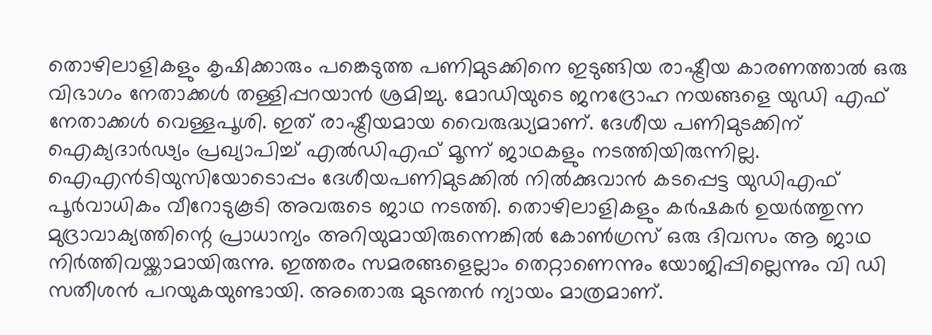തൊഴിലാളികളും കൃഷിക്കാരും പങ്കെടുത്ത പണിമുടക്കിനെ ഇടുങ്ങിയ രാഷ്ട്രീയ കാരണത്താല്‍ ഒരു വിഭാഗം നേതാക്കള്‍ തള്ളിപ്പറയാന്‍ ശ്രമിച്ചു. മോഡിയുടെ ജനദ്രോഹ നയങ്ങളെ യുഡി എഫ് നേതാക്കള്‍ വെള്ളപൂശി. ഇത് രാഷ്ട്രീയമായ വൈരുദ്ധ്യമാണ്. ദേശീയ പണിമുടക്കിന് ഐക്യദാര്‍ഢ്യം പ്രഖ്യാപിച്ച് എല്‍ഡിഎഫ് മൂന്ന് ജാഥകളും നടത്തിയിരുന്നില്ല. ഐഎന്‍ടിയുസിയോടൊപ്പം ദേശീയപണിമുടക്കില്‍ നില്‍ക്കുവാന്‍ കടപ്പെട്ട യുഡിഎഫ് പൂര്‍വാധികം വീറോടുകൂടി അവരുടെ ജാഥ നടത്തി. തൊഴിലാളികളും കര്‍ഷകര്‍ ഉയര്‍ത്തുന്ന മുദ്രാവാക്യത്തിന്റെ പ്രാധാന്യം അറിയുമായിരുന്നെങ്കില്‍ കോണ്‍ഗ്രസ് ഒരു ദിവസം ആ ജാഥ നിര്‍ത്തിവയ്ക്കാമായിരുന്നു. ഇത്തരം സമരങ്ങളെല്ലാം തെറ്റാണെന്നും യോജിപ്പില്ലെന്നും വി ഡി സതീശന്‍ പറയുകയുണ്ടായി. അതൊരു മുടന്തന്‍ ന്യായം മാത്രമാണ്.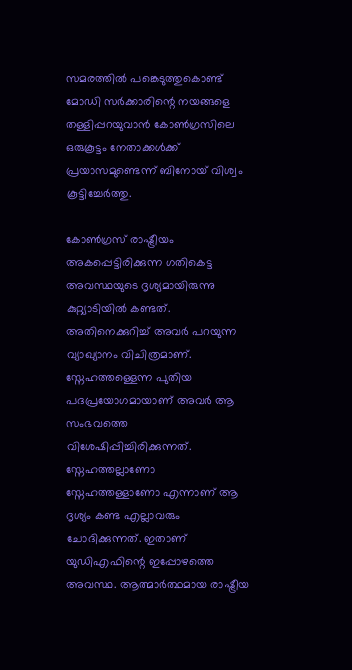സമരത്തില്‍ പങ്കെടുത്തുകൊണ്ട് മോഡി സര്‍ക്കാരിന്റെ നയങ്ങളെ തള്ളിപ്പറയുവാന്‍ കോണ്‍ഗ്രസിലെ ഒരുകൂട്ടം നേതാക്കള്‍ക്ക് പ്രയാസമുണ്ടെന്ന് ബിനോയ് വിശ്വം കൂട്ടിച്ചേര്‍ത്തു.

കോണ്‍ഗ്രസ് രാഷ്ട്രീയം അകപ്പെട്ടിരിക്കുന്ന ഗതികെട്ട അവസ്ഥയുടെ ദൃശ്യമായിരുന്നു കുറ്റ്യാടിയില്‍ കണ്ടത്. അതിനെക്കുറിച്ച് അവര്‍ പറയുന്ന വ്യാഖ്യാനം വിചിത്രമാണ്. സ്നേഹത്തള്ളെന്ന പുതിയ പദപ്രയോഗമായാണ് അവര്‍ ആ സംഭവത്തെ വിശേഷിപ്പിച്ചിരിക്കുന്നത്. സ്നേഹത്തല്ലാണോ സ്നേഹത്തള്ളാണോ എന്നാണ് ആ ദൃശ്യം കണ്ട എല്ലാവരും ചോദിക്കുന്നത്. ഇതാണ് യുഡിഎഫിന്റെ ഇപ്പോഴത്തെ അവസ്ഥ. ആത്മാര്‍ത്ഥമായ രാഷ്ട്രീയ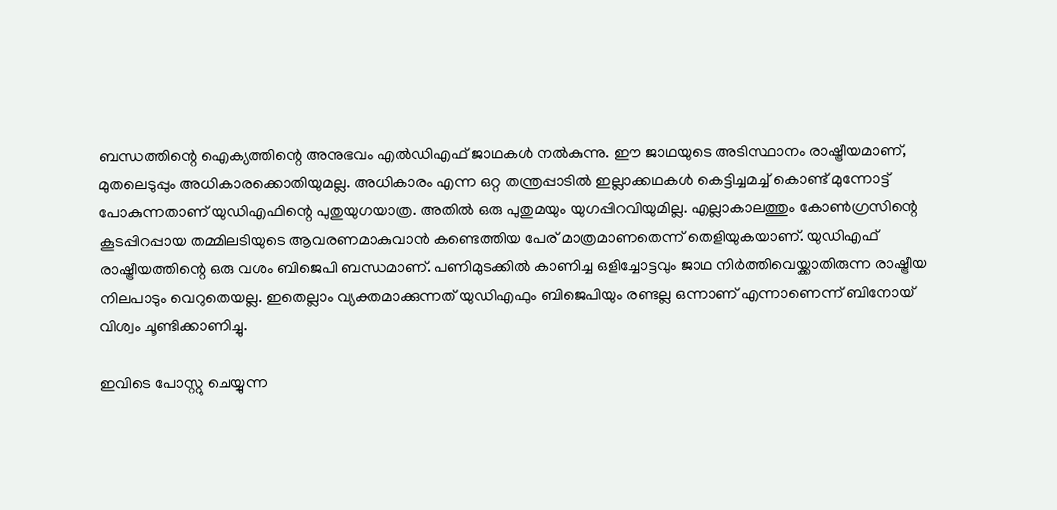ബന്ധത്തിന്റെ ഐക്യത്തിന്റെ അനുഭവം എല്‍ഡിഎഫ് ജാഥകള്‍ നല്‍കുന്നു. ഈ ജാഥയുടെ അടിസ്ഥാനം രാഷ്ട്രീയമാണ്, മുതലെടുപ്പും അധികാരക്കൊതിയുമല്ല. അധികാരം എന്ന ഒറ്റ തന്ത്രപ്പാടില്‍ ഇല്ലാക്കഥകള്‍ കെട്ടിച്ചമച്ച് കൊണ്ട് മുന്നോട്ട് പോകുന്നതാണ് യുഡിഎഫിന്റെ പുതുയുഗയാത്ര. അതില്‍ ഒരു പുതുമയും യുഗപ്പിറവിയുമില്ല. എല്ലാകാലത്തും കോണ്‍ഗ്രസിന്റെ കൂടപ്പിറപ്പായ തമ്മിലടിയുടെ ആവരണമാകുവാന്‍ കണ്ടെത്തിയ പേര് മാത്രമാണതെന്ന് തെളിയുകയാണ്. യുഡിഎഫ് രാഷ്ട്രീയത്തിന്റെ ഒരു വശം ബിജെപി ബന്ധമാണ്. പണിമുടക്കില്‍ കാണിച്ച ഒളിച്ചോട്ടവും ജാഥ നിര്‍ത്തിവെയ്ക്കാതിരുന്ന രാഷ്ട്രീയ നിലപാടും വെറുതെയല്ല. ഇതെല്ലാം വ്യക്തമാക്കുന്നത് യുഡിഎഫും ബിജെപിയും രണ്ടല്ല ഒന്നാണ് എന്നാണെന്ന് ബിനോയ് വിശ്വം ചൂണ്ടിക്കാണിച്ചു.

ഇവിടെ പോസ്റ്റു ചെയ്യുന്ന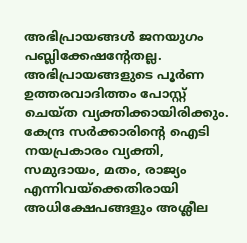അഭിപ്രായങ്ങള്‍ ജനയുഗം പബ്ലിക്കേഷന്റേതല്ല. അഭിപ്രായങ്ങളുടെ പൂര്‍ണ ഉത്തരവാദിത്തം പോസ്റ്റ് ചെയ്ത വ്യക്തിക്കായിരിക്കും. കേന്ദ്ര സര്‍ക്കാരിന്റെ ഐടി നയപ്രകാരം വ്യക്തി, സമുദായം, മതം, രാജ്യം എന്നിവയ്‌ക്കെതിരായി അധിക്ഷേപങ്ങളും അശ്ലീല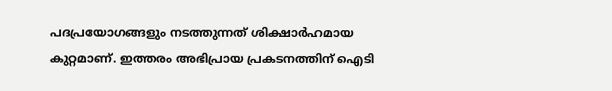പദപ്രയോഗങ്ങളും നടത്തുന്നത് ശിക്ഷാര്‍ഹമായ കുറ്റമാണ്. ഇത്തരം അഭിപ്രായ പ്രകടനത്തിന് ഐടി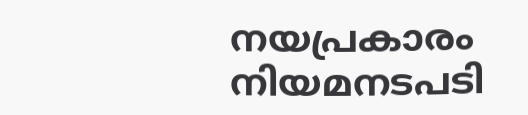നയപ്രകാരം നിയമനടപടി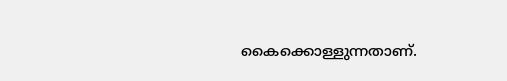കൈക്കൊള്ളുന്നതാണ്.